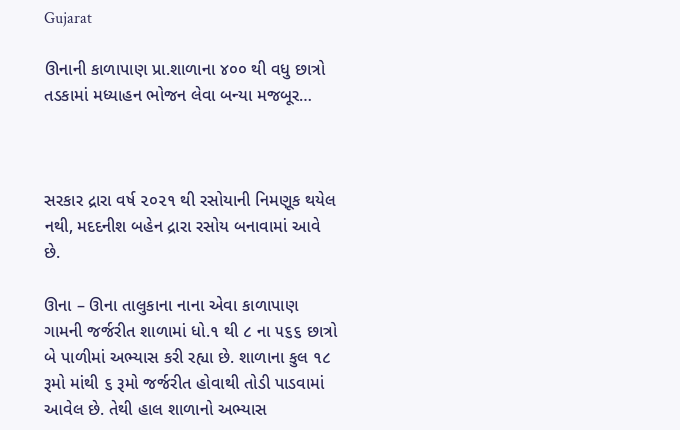Gujarat

ઊનાની કાળાપાણ પ્રા.શાળાના ૪૦૦ થી વધુ છાત્રો તડકામાં મધ્યાહન ભોજન લેવા બન્યા મજબૂર…



સરકાર દ્રારા વર્ષ ૨૦૨૧ થી રસોયાની નિમણૂક થયેલ નથી, મદદનીશ બહેન દ્રારા રસોય બનાવામાં આવે છે.

ઊના – ઊના તાલુકાના નાના એવા કાળાપાણ ગામની જર્જરીત શાળામાં ધો.૧ થી ૮ ના ૫૬૬ છાત્રો બે પાળીમાં અભ્યાસ કરી રહ્યા છે. શાળાના કુલ ૧૮ રૂમો માંથી ૬ રૂમો જર્જરીત હોવાથી તોડી પાડવામાં આવેલ છે. તેથી હાલ શાળાનો અભ્યાસ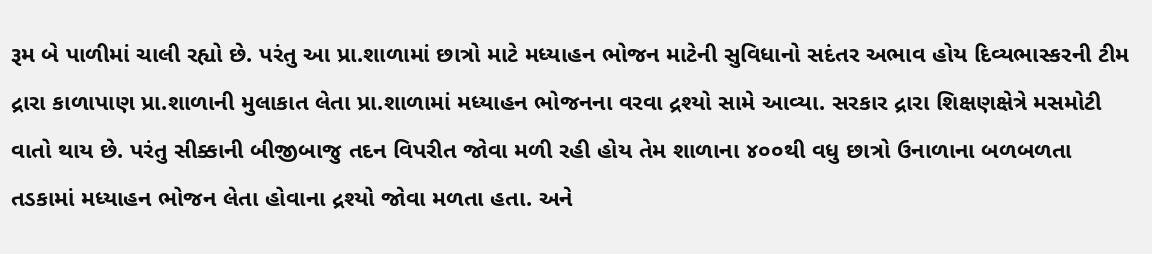રૂમ બે પાળીમાં ચાલી રહ્યો છે. પરંતુ આ પ્રા.શાળામાં છાત્રો માટે મધ્યાહન ભોજન માટેની સુવિધાનો સદંતર અભાવ હોય દિવ્યભાસ્કરની ટીમ દ્રારા કાળાપાણ પ્રા.શાળાની મુલાકાત લેતા પ્રા.શાળામાં મધ્યાહન ભોજનના વરવા દ્રશ્યો સામે આવ્યા. સરકાર દ્રારા શિક્ષણક્ષેત્રે મસમોટી વાતો થાય છે. પરંતુ સીક્કાની બીજીબાજુ તદન વિપરીત જોવા મળી રહી હોય તેમ શાળાના ૪૦૦થી વધુ છાત્રો ઉનાળાના બળબળતા તડકામાં મધ્યાહન ભોજન લેતા હોવાના દ્રશ્યો જોવા મળતા હતા. અને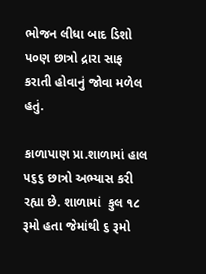ભોજન લીધા બાદ ડિશો પ૦ણ છાત્રો દ્રારા સાફ કરાતી હોવાનું જોવા મળેલ હતું.

કાળાપાણ પ્રા.શાળામાં હાલ ૫૬૬ છાત્રો અભ્યાસ કરી રહ્યા છે. શાળામાં  કુલ ૧૮ રૂમો હતા જેમાંથી ૬ રૂમો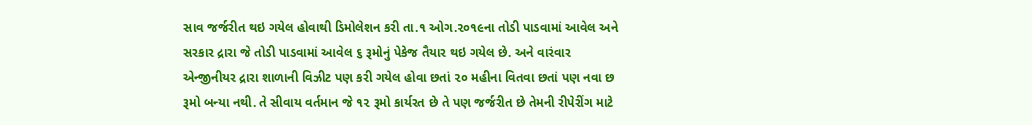સાવ જર્જરીત થઇ ગયેલ હોવાથી ડિમોલેશન કરી તા.૧ ઓગ.૨૦૧૯ના તોડી પાડવામાં આવેલ અને સરકાર દ્રારા જે તોડી પાડવામાં આવેલ ૬ રૂમોનું પેકેજ તૈયાર થઇ ગયેલ છે. અને વારંવાર એન્જીનીયર દ્રારા શાળાની વિઝીટ પણ કરી ગયેલ હોવા છતાં ૨૦ મહીના વિતવા છતાં પણ નવા છ રૂમો બન્યા નથી. તે સીવાય વર્તમાન જે ૧૨ રૂમો કાર્યરત છે તે પણ જર્જરીત છે તેમની રીપેરીંગ માટે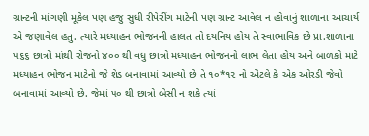ગ્રાન્ટની માંગણી મૂકેલ પણ હજુ સુધી રીપેરીંગ માટેની પણ ગ્રાન્ટ આવેલ ન હોવાનું શાળાના આચાર્ય એ જણાવેલ હતુ. ત્યારે મધ્યાહન ભોજનની હાલત તો દયનિય હોય તે સ્વાભાવિક છે પ્રા.શાળાના ૫૬૬ છાત્રો માંથી રોજનો ૪૦૦ થી વધુ છાત્રો મધ્યાહન ભોજનનો લાભ લેતા હોય અને બાળકો માટે મધ્યાહન ભોજન માટેનો જે શેડ બનાવામાં આવ્યો છે તે ૧૦*૧૨ નો એટલે કે એક ઓરડી જેવો બનાવામાં આવ્યો છે. જેમાં ૫૦ થી છાત્રો બેસી ન શકે ત્યાં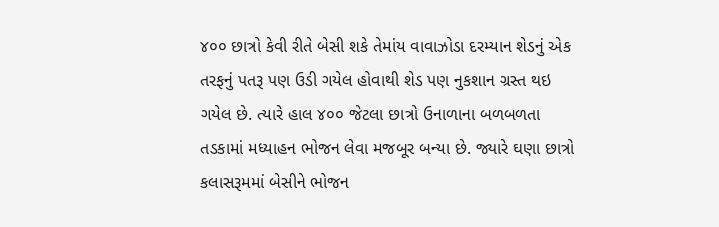૪૦૦ છાત્રો કેવી રીતે બેસી શકે તેમાંય વાવાઝોડા દરમ્યાન શેડનું એક તરફનું પતરૂ પણ ઉડી ગયેલ હોવાથી શેડ પણ નુકશાન ગ્રસ્ત થઇ ગયેલ છે. ત્યારે હાલ ૪૦૦ જેટલા છાત્રો ઉનાળાના બળબળતા તડકામાં મધ્યાહન ભોજન લેવા મજબૂર બન્યા છે. જ્યારે ઘણા છાત્રો કલાસરૂમમાં બેસીને ભોજન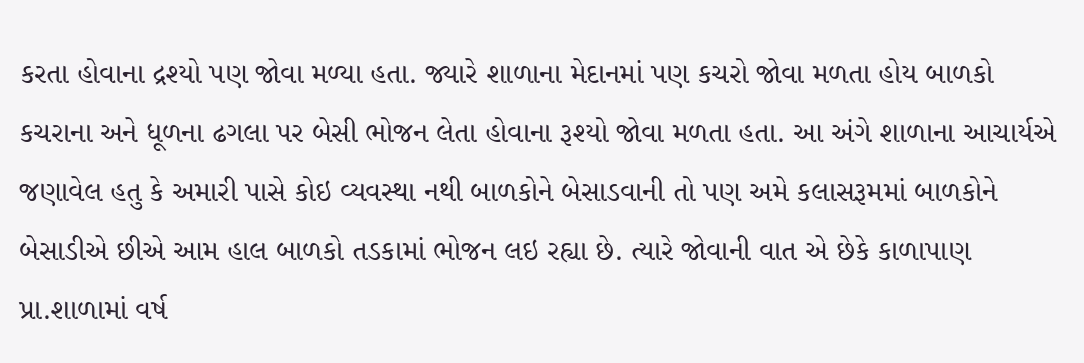કરતા હોવાના દ્રશ્યો પણ જોવા મળ્યા હતા. જ્યારે શાળાના મેદાનમાં પણ કચરો જોવા મળતા હોય બાળકો કચરાના અને ધૂળના ઢગલા પર બેસી ભોજન લેતા હોવાના રૂશ્યો જોવા મળતા હતા. આ અંગે શાળાના આચાર્યએ જણાવેલ હતુ કે અમારી પાસે કોઇ વ્યવસ્થા નથી બાળકોને બેસાડવાની તો પણ અમે કલાસરૂમમાં બાળકોને બેસાડીએ છીએ આમ હાલ બાળકો તડકામાં ભોજન લઇ રહ્યા છે. ત્યારે જોવાની વાત એ છેકે કાળાપાણ પ્રા.શાળામાં વર્ષ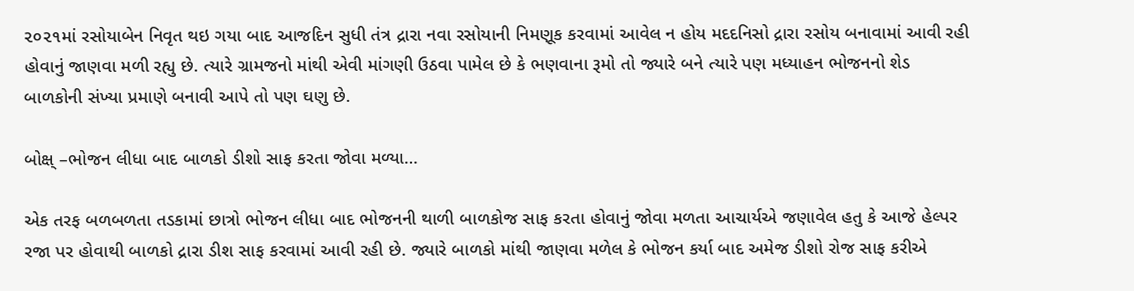૨૦૨૧માં રસોયાબેન નિવૃત થઇ ગયા બાદ આજદિન સુધી તંત્ર દ્રારા નવા રસોયાની નિમણૂક કરવામાં આવેલ ન હોય મદદનિસો દ્રારા રસોય બનાવામાં આવી રહી હોવાનું જાણવા મળી રહ્યુ છે. ત્યારે ગ્રામજનો માંથી એવી માંગણી ઉઠવા પામેલ છે કે ભણવાના રૂમો તો જ્યારે બને ત્યારે પણ મધ્યાહન ભોજનનો શેડ બાળકોની સંખ્યા પ્રમાણે બનાવી આપે તો પણ ઘણુ છે.

બોક્ષ્ –ભોજન લીધા બાદ બાળકો ડીશો સાફ કરતા જોવા મળ્યા…

એક તરફ બળબળતા તડકામાં છાત્રો ભોજન લીધા બાદ ભોજનની થાળી બાળકોજ સાફ કરતા હોવાનું જોવા મળતા આચાર્યએ જણાવેલ હતુ કે આજે હેલ્પર રજા પર હોવાથી બાળકો દ્રારા ડીશ સાફ કરવામાં આવી રહી છે. જ્યારે બાળકો માંથી જાણવા મળેલ કે ભોજન કર્યા બાદ અમેજ ડીશો રોજ સાફ કરીએ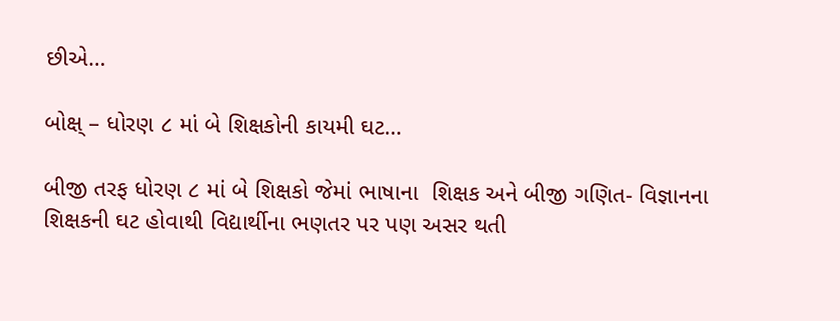છીએ…

બોક્ષ્ – ધોરણ ૮ માં બે શિક્ષકોની કાયમી ઘટ…

બીજી તરફ ધોરણ ૮ માં બે શિક્ષકો જેમાં ભાષાના  શિક્ષક અને બીજી ગણિત- વિજ્ઞાનના શિક્ષકની ઘટ હોવાથી વિદ્યાર્થીના ભણતર પર પણ અસર થતી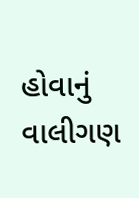હોવાનું વાલીગણ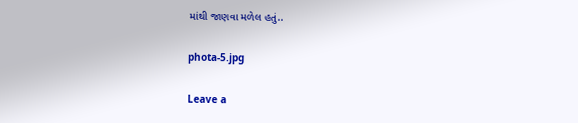માંથી જાણવા મળેલ હતું..

phota-5.jpg

Leave a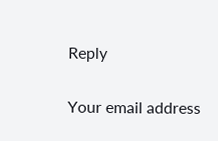Reply

Your email address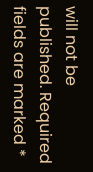will not be published. Required fields are marked *